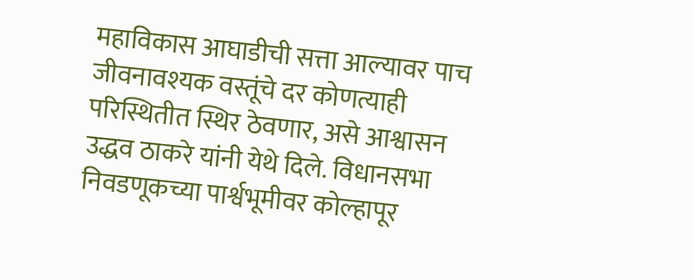महाविकास आघाडीची सत्ता आल्यावर पाच जीवनावश्यक वस्तूंचे दर कोणत्याही परिस्थितीत स्थिर ठेवणार, असे आश्वासन उद्धव ठाकरे यांनी येथे दिले. विधानसभा निवडणूकच्या पार्श्वभूमीवर कोल्हापूर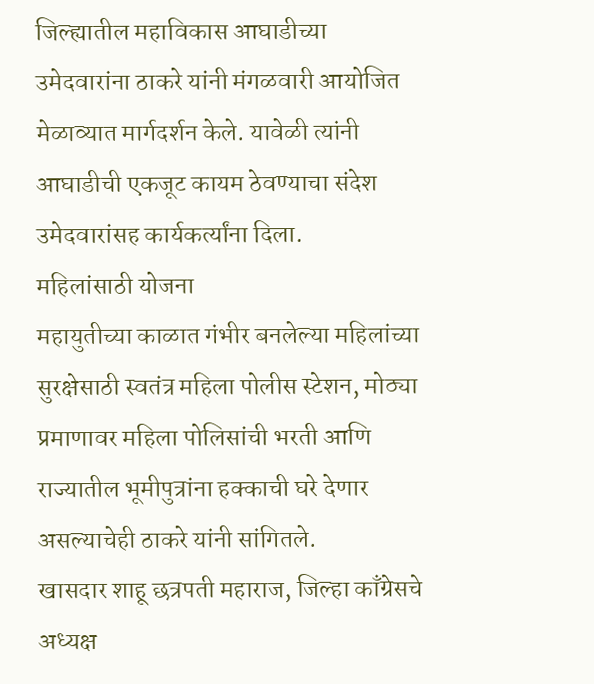जिल्ह्यातील महाविकास आघाडीच्या उमेदवारांना ठाकरे यांनी मंगळवारी आयोजित मेळाव्यात मार्गदर्शन केले. यावेळी त्यांनी आघाडीची एकजूट कायम ठेवण्याचा संदेश उमेदवारांसह कार्यकर्त्यांना दिला.
महिलांसाठी योजना
महायुतीच्या काळात गंभीर बनलेल्या महिलांच्या सुरक्षेसाठी स्वतंत्र महिला पोलीस स्टेशन, मोठ्या प्रमाणावर महिला पोलिसांची भरती आणि राज्यातील भूमीपुत्रांना हक्काची घरे देणार असल्याचेही ठाकरे यांनी सांगितले.
खासदार शाहू छत्रपती महाराज, जिल्हा काँग्रेसचे अध्यक्ष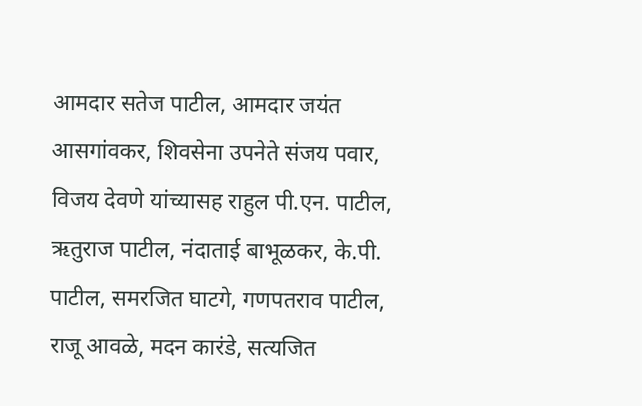आमदार सतेज पाटील, आमदार जयंत आसगांवकर, शिवसेना उपनेते संजय पवार, विजय देवणे यांच्यासह राहुल पी.एन. पाटील, ऋतुराज पाटील, नंदाताई बाभूळकर, के.पी. पाटील, समरजित घाटगे, गणपतराव पाटील, राजू आवळे, मदन कारंडे, सत्यजित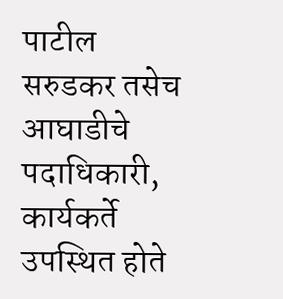पाटील सरुडकर तसेच आघाडीचे पदाधिकारी, कार्यकर्ते उपस्थित होते